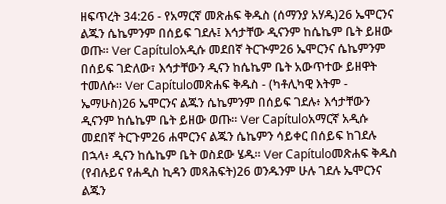ዘፍጥረት 34:26 - የአማርኛ መጽሐፍ ቅዱስ (ሰማንያ አሃዱ)26 ኤሞርንና ልጁን ሴኬምንም በሰይፍ ገደሉ፤ እኅታቸው ዲናንም ከሴኬም ቤት ይዘው ወጡ። Ver Capítuloአዲሱ መደበኛ ትርጒም26 ኤሞርንና ሴኬምንም በሰይፍ ገድለው፣ እኅታቸውን ዲናን ከሴኬም ቤት አውጥተው ይዘዋት ተመለሱ። Ver Capítuloመጽሐፍ ቅዱስ - (ካቶሊካዊ እትም - ኤማሁስ)26 ኤሞርንና ልጁን ሴኬምንም በሰይፍ ገደሉ፥ እኅታቸውን ዲናንም ከሴኬም ቤት ይዘው ወጡ። Ver Capítuloአማርኛ አዲሱ መደበኛ ትርጉም26 ሐሞርንና ልጁን ሴኬምን ሳይቀር በሰይፍ ከገደሉ በኋላ፥ ዲናን ከሴኬም ቤት ወስደው ሄዱ። Ver Capítuloመጽሐፍ ቅዱስ (የብሉይና የሐዲስ ኪዳን መጻሕፍት)26 ወንዱንም ሁሉ ገደሉ ኤሞርንና ልጁን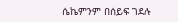ሴኬምንም በሰይፍ ገደሉ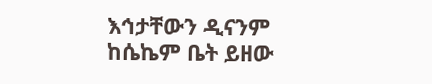እኅታቸውን ዲናንም ከሴኬም ቤት ይዘው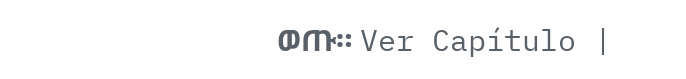ወጡ። Ver Capítulo |